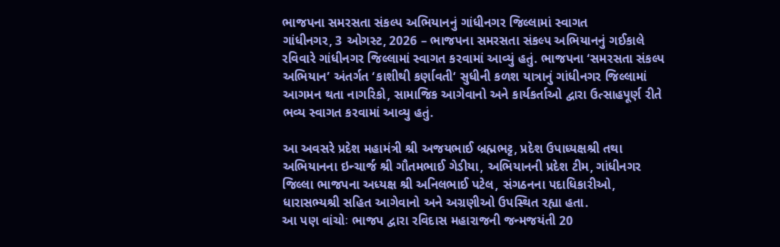ભાજપના સમરસતા સંકલ્પ અભિયાનનું ગાંધીનગર જિલ્લામાં સ્વાગત
ગાંધીનગર, 3 ઓગસ્ટ, 2026 – ભાજપના સમરસતા સંકલ્પ અભિયાનનું ગઈકાલે રવિવારે ગાંધીનગર જિલ્લામાં સ્વાગત કરવામાં આવ્યું હતું. ભાજપના ‘સમરસતા સંકલ્પ અભિયાન’ અંતર્ગત ‘કાશીથી કર્ણાવતી‘ સુધીની કળશ યાત્રાનું ગાંધીનગર જિલ્લામાં આગમન થતા નાગરિકો, સામાજિક આગેવાનો અને કાર્યકર્તાઓ દ્વારા ઉત્સાહપૂર્ણ રીતે ભવ્ય સ્વાગત કરવામાં આવ્યુ હતું.

આ અવસરે પ્રદેશ મહામંત્રી શ્રી અજયભાઈ બ્રહ્મભટ્ટ, પ્રદેશ ઉપાધ્યક્ષશ્રી તથા અભિયાનના ઇન્ચાર્જ શ્રી ગૌતમભાઈ ગેડીયા, અભિયાનની પ્રદેશ ટીમ, ગાંધીનગર જિલ્લા ભાજપના અધ્યક્ષ શ્રી અનિલભાઈ પટેલ, સંગઠનના પદાધિકારીઓ, ધારાસભ્યશ્રી સહિત આગેવાનો અને અગ્રણીઓ ઉપસ્થિત રહ્યા હતા.
આ પણ વાંચોઃ ભાજપ દ્વારા રવિદાસ મહારાજની જન્મજયંતી 20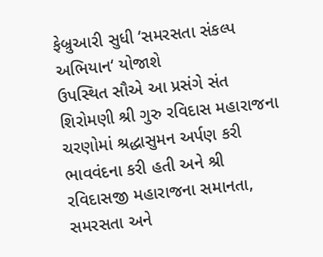ફેબ્રુઆરી સુધી ‘સમરસતા સંકલ્પ અભિયાન‘ યોજાશે
ઉપસ્થિત સૌએ આ પ્રસંગે સંત શિરોમણી શ્રી ગુરુ રવિદાસ મહારાજના ચરણોમાં શ્રદ્ધાસુમન અર્પણ કરી ભાવવંદના કરી હતી અને શ્રી રવિદાસજી મહારાજના સમાનતા, સમરસતા અને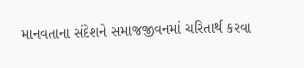માનવતાના સંદેશને સમાજજીવનમાં ચરિતાર્થ કરવા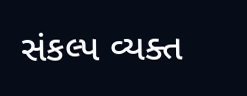સંકલ્પ વ્યક્ત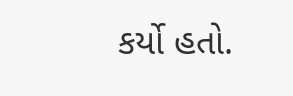કર્યો હતો.